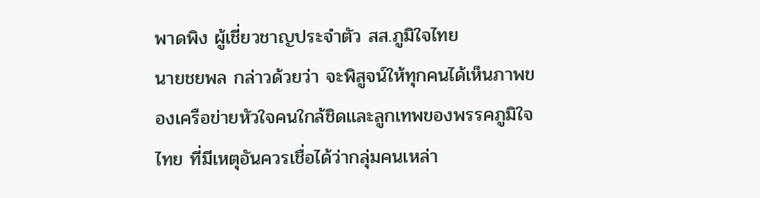พาดพิง ผู้เชี่ยวชาญประจำตัว สส.ภูมิใจไทย
นายชยพล กล่าวด้วยว่า จะพิสูจน์ให้ทุกคนได้เห็นภาพของเครือข่ายหัวใจคนใกล้ชิดและลูกเทพของพรรคภูมิใจไทย ที่มีเหตุอันควรเชื่อได้ว่ากลุ่มคนเหล่า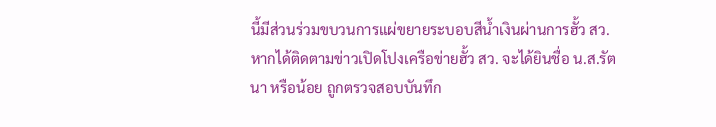นี้มีส่วนร่วมขบวนการแผ่ขยายระบอบสีน้ำเงินผ่านการฮั้ว สว. หากได้ติดตามข่าวเปิดโปงเครือข่ายฮั้ว สว. จะได้ยินชื่อ น.ส.รัตนา หรือน้อย ถูกตรวจสอบบันทึก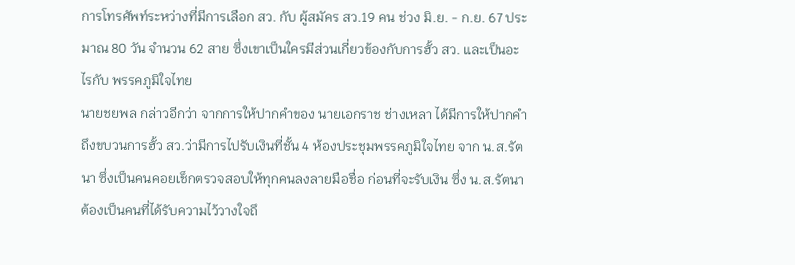การโทรศัพท์ระหว่างที่มีการเลือก สว. กับ ผู้สมัคร สว.19 คน ช่วง มิ.ย. - ก.ย. 67 ประมาณ 80 วัน จำนวน 62 สาย ซึ่งเขาเป็นใครมีส่วนเกี่ยวข้องกับการฮั้ว สว. และเป็นอะไรกับ พรรคภูมิใจไทย
นายชยพล กล่าวอีกว่า จากการให้ปากคำของ นายเอกราช ช่างเหลา ได้มีการให้ปากคำถึงขบวนการฮั้ว สว.ว่ามีการไปรับเงินที่ชั้น 4 ห้องประชุมพรรคภูมิใจไทย จาก น.ส.รัตนา ซึ่งเป็นคนคอยเช็กตรวจสอบให้ทุกคนลงลายมือชื่อ ก่อนที่จะรับเงิน ซึ่ง น.ส.รัตนา ต้องเป็นคนที่ได้รับความไว้วางใจถึ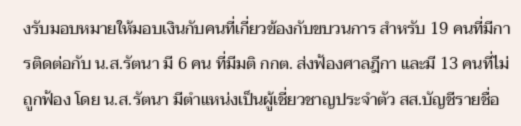งรับมอบหมายให้มอบเงินกับคนที่เกี่ยวข้องกับขบวนการ สำหรับ 19 คนที่มีการติดต่อกับ น.ส.รัตนา มี 6 คน ที่มีมติ กกต. ส่งฟ้องศาลฎีกา และมี 13 คนที่ไม่ถูกฟ้อง โดย น.ส.รัตนา มีตำแหน่งเป็นผู้เชี่ยวชาญประจำตัว สส.บัญชีรายชื่อ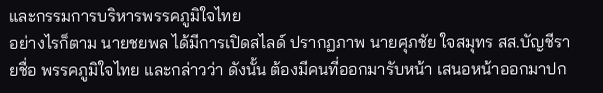และกรรมการบริหารพรรคภูมิใจไทย
อย่างไรก็ตาม นายชยพล ได้มีการเปิดสไลด์ ปรากฏภาพ นายศุภชัย ใจสมุทร สส.บัญชีรายชื่อ พรรคภูมิใจไทย และกล่าวว่า ดังนั้น ต้องมีคนที่ออกมารับหน้า เสนอหน้าออกมาปก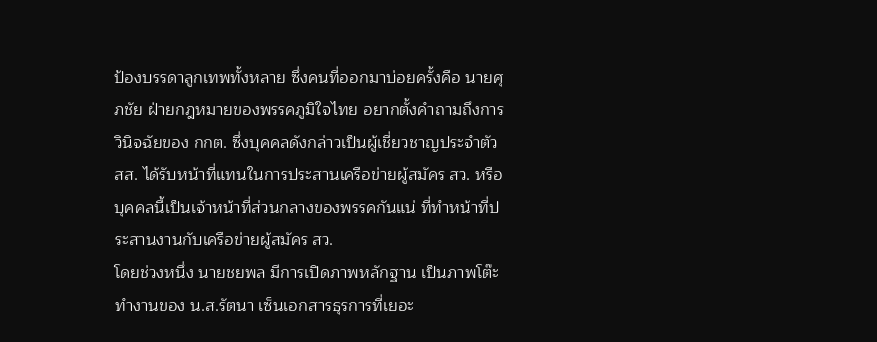ป้องบรรดาลูกเทพทั้งหลาย ซึ่งคนที่ออกมาบ่อยครั้งคือ นายศุภชัย ฝ่ายกฎหมายของพรรคภูมิใจไทย อยากตั้งคำถามถึงการวินิจฉัยของ กกต. ซึ่งบุคคลดังกล่าวเป็นผู้เชี่ยวชาญประจำตัว สส. ได้รับหน้าที่แทนในการประสานเครือข่ายผู้สมัคร สว. หรือบุคคลนี้เป็นเจ้าหน้าที่ส่วนกลางของพรรคกันแน่ ที่ทำหน้าที่ประสานงานกับเครือข่ายผู้สมัคร สว.
โดยช่วงหนึ่ง นายชยพล มีการเปิดภาพหลักฐาน เป็นภาพโต๊ะทำงานของ น.ส.รัตนา เซ็นเอกสารธุรการที่เยอะ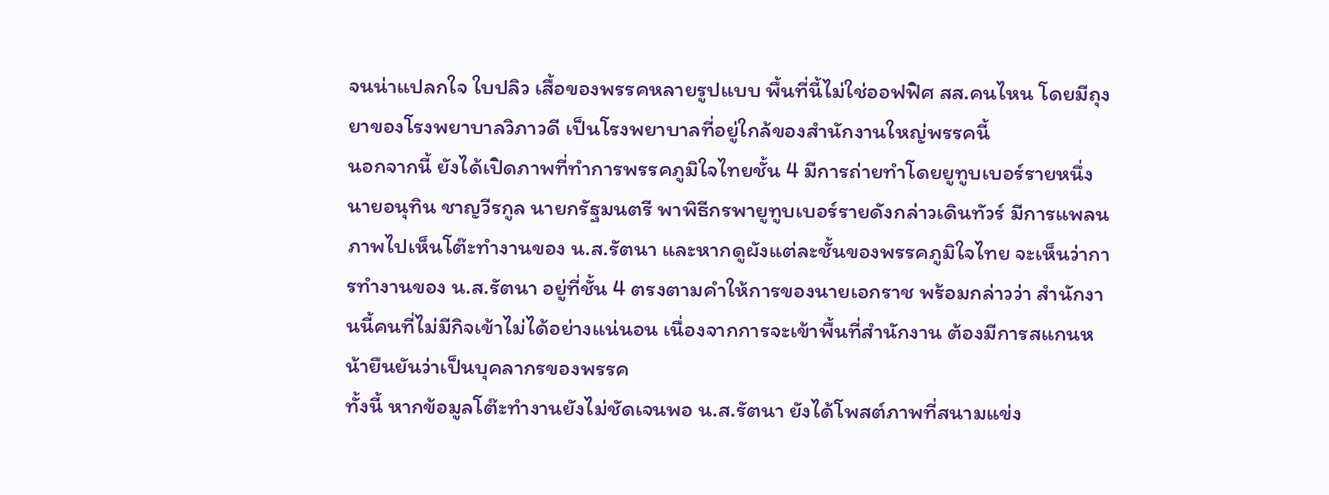จนน่าแปลกใจ ใบปลิว เสื้อของพรรคหลายรูปแบบ พื้นที่นี้ไม่ใช่ออฟฟิศ สส.คนไหน โดยมีถุงยาของโรงพยาบาลวิภาวดี เป็นโรงพยาบาลที่อยู่ใกล้ของสำนักงานใหญ่พรรคนี้
นอกจากนี้ ยังได้เปิดภาพที่ทำการพรรคภูมิใจไทยชั้น 4 มีการถ่ายทำโดยยูทูบเบอร์รายหนึ่ง นายอนุทิน ชาญวีรกูล นายกรัฐมนตรี พาพิธีกรพายูทูบเบอร์รายดังกล่าวเดินทัวร์ มีการแพลนภาพไปเห็นโต๊ะทำงานของ น.ส.รัตนา และหากดูผังแต่ละชั้นของพรรคภูมิใจไทย จะเห็นว่าการทำงานของ น.ส.รัตนา อยู่ที่ชั้น 4 ตรงตามคำให้การของนายเอกราช พร้อมกล่าวว่า สำนักงานนี้คนที่ไม่มีกิจเข้าไม่ได้อย่างแน่นอน เนื่องจากการจะเข้าพื้นที่สำนักงาน ต้องมีการสแกนหน้ายืนยันว่าเป็นบุคลากรของพรรค
ทั้งนี้ หากข้อมูลโต๊ะทำงานยังไม่ชัดเจนพอ น.ส.รัตนา ยังได้โพสต์ภาพที่สนามแข่ง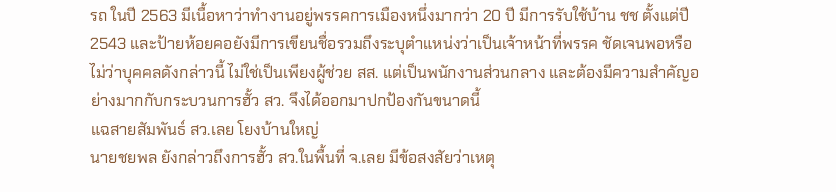รถ ในปี 2563 มีเนื้อหาว่าทำงานอยู่พรรคการเมืองหนึ่งมากว่า 20 ปี มีการรับใช้บ้าน ชช ตั้งแต่ปี 2543 และป้ายห้อยคอยังมีการเขียนชื่อรวมถึงระบุตำแหน่งว่าเป็นเจ้าหน้าที่พรรค ชัดเจนพอหรือไม่ว่าบุคคลดังกล่าวนี้ ไม่ใช่เป็นเพียงผู้ช่วย สส. แต่เป็นพนักงานส่วนกลาง และต้องมีความสำคัญอย่างมากกับกระบวนการฮั้ว สว. จึงได้ออกมาปกป้องกันขนาดนี้
แฉสายสัมพันธ์ สว.เลย โยงบ้านใหญ่
นายชยพล ยังกล่าวถึงการฮั้ว สว.ในพื้นที่ จ.เลย มีข้อสงสัยว่าเหตุ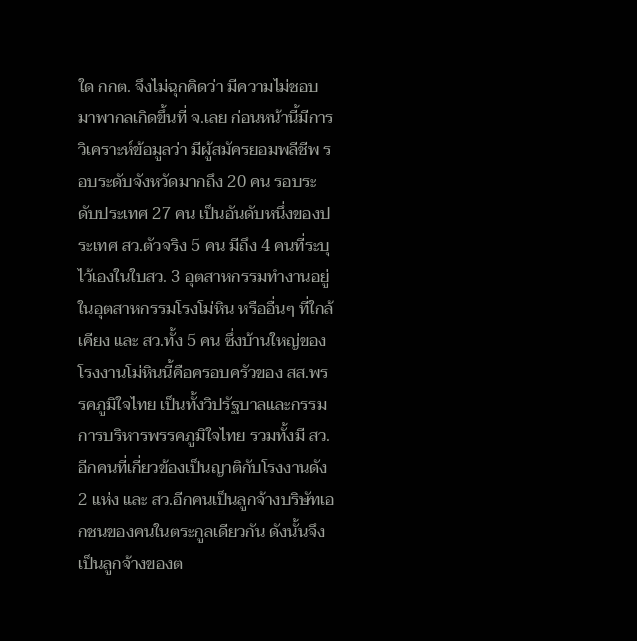ใด กกต. จึงไม่ฉุกคิดว่า มีความไม่ชอบมาพากลเกิดขึ้นที่ จ.เลย ก่อนหน้านี้มีการวิเคราะห์ข้อมูลว่า มีผู้สมัครยอมพลีชีพ รอบระดับจังหวัดมากถึง 20 คน รอบระดับประเทศ 27 คน เป็นอันดับหนึ่งของประเทศ สว.ตัวจริง 5 คน มีถึง 4 คนที่ระบุไว้เองในใบสว. 3 อุตสาหกรรมทำงานอยู่ในอุตสาหกรรมโรงโม่หิน หรืออื่นๆ ที่ใกล้เคียง และ สว.ทั้ง 5 คน ซึ่งบ้านใหญ่ของโรงงานโม่หินนี้คือครอบครัวของ สส.พรรคภูมิใจไทย เป็นทั้งวิปรัฐบาลและกรรมการบริหารพรรคภูมิใจไทย รวมทั้งมี สว.อีกคนที่เกี่ยวข้องเป็นญาติกับโรงงานดัง 2 แห่ง และ สว.อีกคนเป็นลูกจ้างบริษัทเอกชนของคนในตระกูลเดียวกัน ดังนั้นจึงเป็นลูกจ้างของต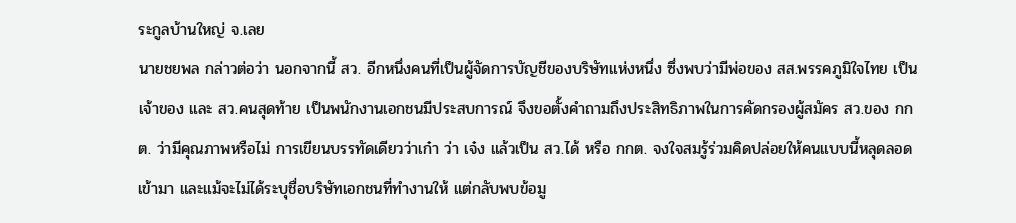ระกูลบ้านใหญ่ จ.เลย
นายชยพล กล่าวต่อว่า นอกจากนี้ สว. อีกหนึ่งคนที่เป็นผู้จัดการบัญชีของบริษัทแห่งหนึ่ง ซึ่งพบว่ามีพ่อของ สส.พรรคภูมิใจไทย เป็นเจ้าของ และ สว.คนสุดท้าย เป็นพนักงานเอกชนมีประสบการณ์ จึงขอตั้งคำถามถึงประสิทธิภาพในการคัดกรองผู้สมัคร สว.ของ กกต. ว่ามีคุณภาพหรือไม่ การเขียนบรรทัดเดียวว่าเก๋า ว่า เจ๋ง แล้วเป็น สว.ได้ หรือ กกต. จงใจสมรู้ร่วมคิดปล่อยให้คนแบบนี้หลุดลอดเข้ามา และแม้จะไม่ได้ระบุชื่อบริษัทเอกชนที่ทำงานให้ แต่กลับพบข้อมู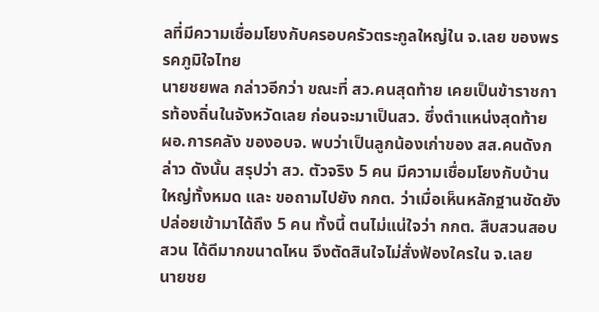ลที่มีความเชื่อมโยงกับครอบครัวตระกูลใหญ่ใน จ.เลย ของพรรคภูมิใจไทย
นายชยพล กล่าวอีกว่า ขณะที่ สว.คนสุดท้าย เคยเป็นข้าราชการท้องถิ่นในจังหวัดเลย ก่อนจะมาเป็นสว. ซึ่งตำแหน่งสุดท้าย ผอ.การคลัง ของอบจ. พบว่าเป็นลูกน้องเก่าของ สส.คนดังกล่าว ดังนั้น สรุปว่า สว. ตัวจริง 5 คน มีความเชื่อมโยงกับบ้านใหญ่ทั้งหมด และ ขอถามไปยัง กกต. ว่าเมื่อเห็นหลักฐานชัดยังปล่อยเข้ามาได้ถึง 5 คน ทั้งนี้ ตนไม่แน่ใจว่า กกต. สืบสวนสอบสวน ได้ดีมากขนาดไหน จึงตัดสินใจไม่สั่งฟ้องใครใน จ.เลย
นายชย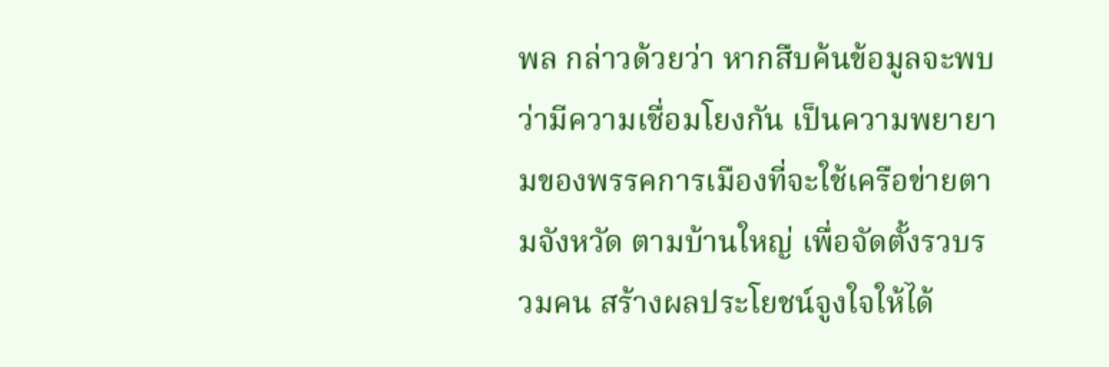พล กล่าวด้วยว่า หากสืบค้นข้อมูลจะพบว่ามีความเชื่อมโยงกัน เป็นความพยายามของพรรคการเมืองที่จะใช้เครือข่ายตามจังหวัด ตามบ้านใหญ่ เพื่อจัดตั้งรวบรวมคน สร้างผลประโยชน์จูงใจให้ได้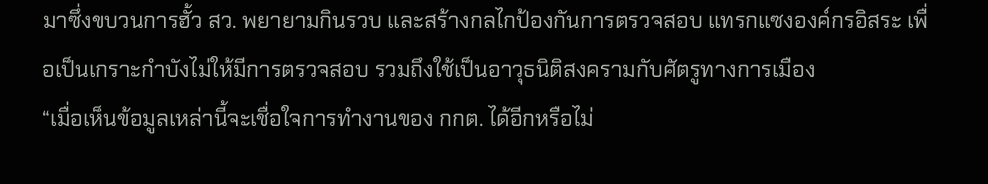มาซึ่งขบวนการฮั้ว สว. พยายามกินรวบ และสร้างกลไกป้องกันการตรวจสอบ แทรกแซงองค์กรอิสระ เพื่อเป็นเกราะกำบังไม่ให้มีการตรวจสอบ รวมถึงใช้เป็นอาวุธนิติสงครามกับศัตรูทางการเมือง
“เมื่อเห็นข้อมูลเหล่านี้จะเชื่อใจการทำงานของ กกต. ได้อีกหรือไม่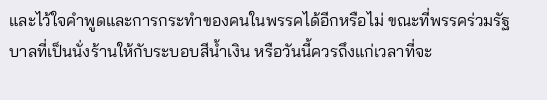และไว้ใจคำพูดและการกระทำของคนในพรรคได้อีกหรือไม่ ขณะที่พรรคร่วมรัฐบาลที่เป็นนั่งร้านให้กับระบอบสีน้ำเงิน หรือวันนี้ควรถึงแก่เวลาที่จะ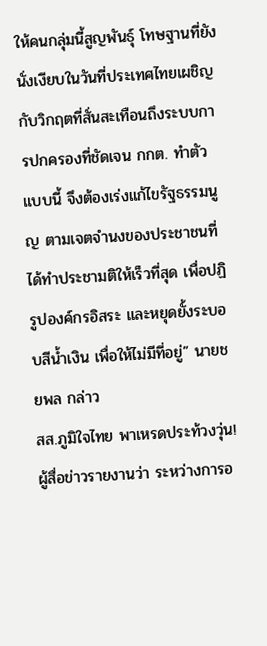ให้คนกลุ่มนี้สูญพันธุ์ โทษฐานที่ยังนั่งเงียบในวันที่ประเทศไทยเผชิญกับวิกฤตที่สั่นสะเทือนถึงระบบการปกครองที่ชัดเจน กกต. ทำตัวแบบนี้ จึงต้องเร่งแก้ไขรัฐธรรมนูญ ตามเจตจำนงของประชาชนที่ได้ทำประชามติให้เร็วที่สุด เพื่อปฏิรูปองค์กรอิสระ และหยุดยั้งระบอบสีน้ำเงิน เพื่อให้ไม่มีที่อยู่” นายชยพล กล่าว
สส.ภูมิใจไทย พาเหรดประท้วงวุ่น!
ผู้สื่อข่าวรายงานว่า ระหว่างการอ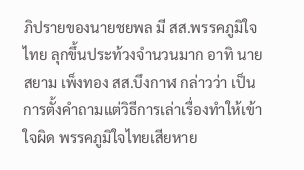ภิปรายของนายชยพล มี สส.พรรคภูมิใจไทย ลุกขึ้นประท้วงจำนวนมาก อาทิ นายสยาม เพ็งทอง สส.บึงกาฬ กล่าวว่า เป็นการตั้งคำถามแต่วิธีการเล่าเรื่องทำให้เข้าใจผิด พรรคภูมิใจไทยเสียหาย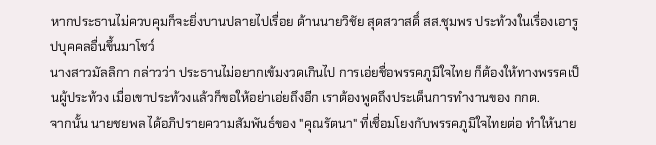หากประธานไม่ควบคุมก็จะยิ่งบานปลายไปเรื่อย ด้านนายวิชัย สุดสวาสดิ์ สส.ชุมพร ประท้วงในเรื่องเอารูปบุคคลอื่นขึ้นมาโชว์
นางสาวมัลลิกา กล่าวว่า ประธานไม่อยากเข้มงวดเกินไป การเอ่ยชื่อพรรคภูมิใจไทย ก็ต้องให้ทางพรรคเป็นผู้ประท้วง เมื่อเขาประท้วงแล้วก็ขอให้อย่าเอ่ยถึงอีก เราต้องพูดถึงประเด็นการทำงานของ กกต.
จากนั้น นายชยพล ได้อภิปรายความสัมพันธ์ของ "คุณรัตนา" ที่เชื่อมโยงกับพรรคภูมิใจไทยต่อ ทำให้นาย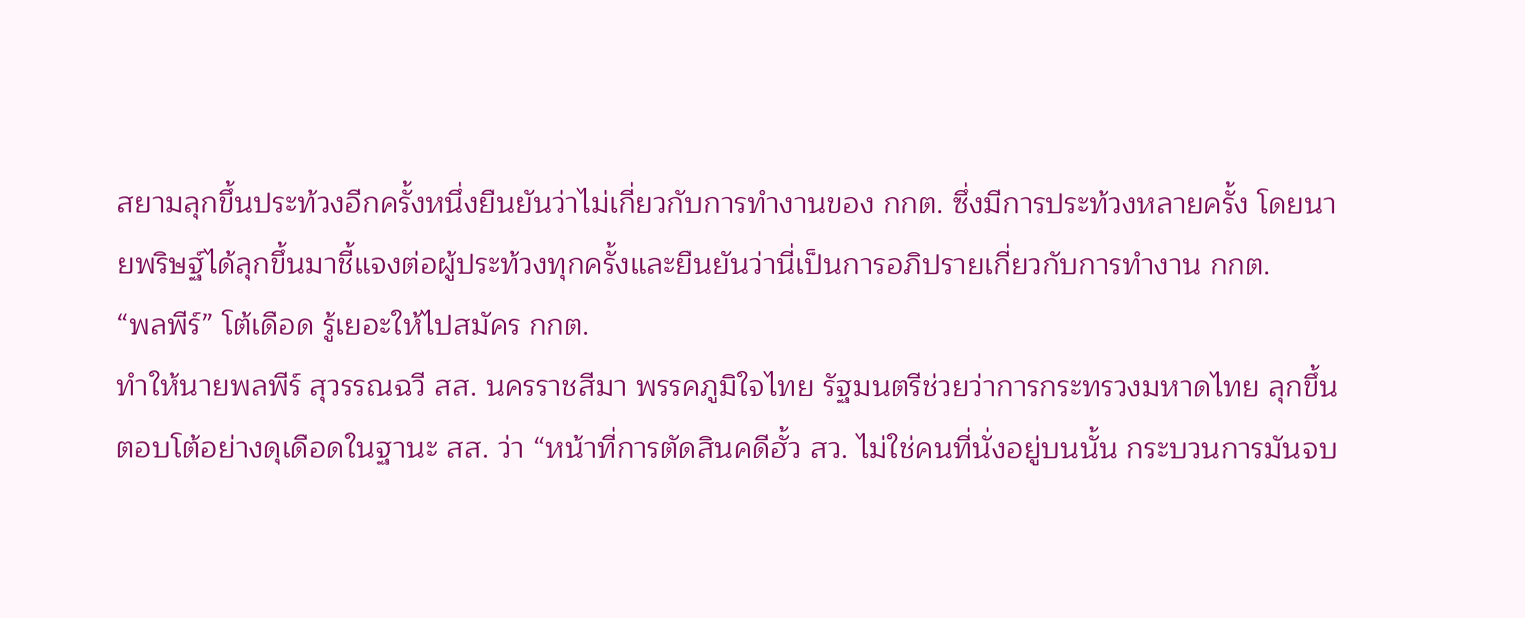สยามลุกขึ้นประท้วงอีกครั้งหนึ่งยืนยันว่าไม่เกี่ยวกับการทำงานของ กกต. ซึ่งมีการประท้วงหลายครั้ง โดยนายพริษฐ์ได้ลุกขึ้นมาชี้แจงต่อผู้ประท้วงทุกครั้งและยืนยันว่านี่เป็นการอภิปรายเกี่ยวกับการทำงาน กกต.
“พลพีร์” โต้เดือด รู้เยอะให้ไปสมัคร กกต.
ทำให้นายพลพีร์ สุวรรณฉวี สส. นครราชสีมา พรรคภูมิใจไทย รัฐมนตรีช่วยว่าการกระทรวงมหาดไทย ลุกขึ้นตอบโต้อย่างดุเดือดในฐานะ สส. ว่า “หน้าที่การตัดสินคดีฮั้ว สว. ไม่ใช่คนที่นั่งอยู่บนนั้น กระบวนการมันจบ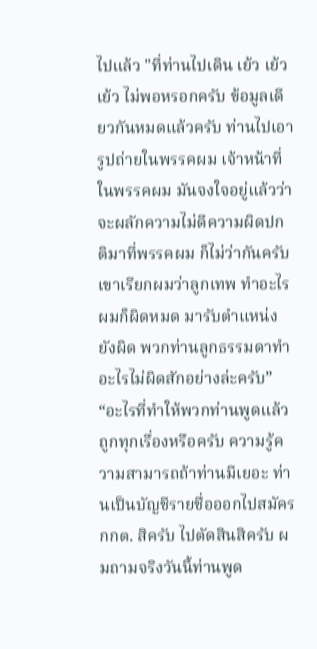ไปแล้ว "ที่ท่านไปเดิน เย้ว เย้ว เย้ว ไม่พอหรอกครับ ข้อมูลเดียวกันหมดแล้วครับ ท่านไปเอารูปถ่ายในพรรคผม เจ้าหน้าที่ในพรรคผม มันจงใจอยู่แล้วว่าจะผลักความไม่ดีความผิดปกติมาที่พรรคผม ก็ไม่ว่ากันครับ เขาเรียกผมว่าลูกเทพ ทำอะไรผมก็ผิดหมด มารับตำแหน่งยังผิด พวกท่านลูกธรรมดาทำอะไรไม่ผิดสักอย่างล่ะครับ”
“อะไรที่ทำให้พวกท่านพูดแล้วถูกทุกเรื่องหรือครับ ความรู้ความสามารถถ้าท่านมีเยอะ ท่านเป็นบัญชีรายชื่อออกไปสมัคร กกต. สิครับ ไปตัดสินสิครับ ผมถามจริงวันนี้ท่านพูด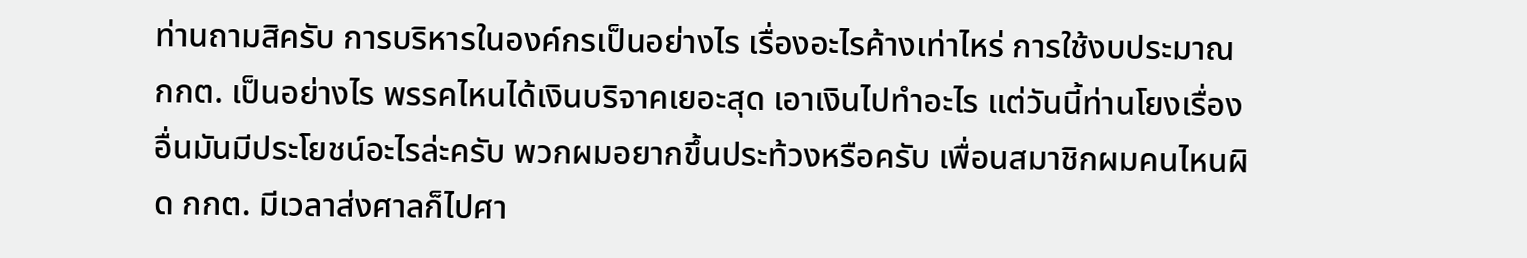ท่านถามสิครับ การบริหารในองค์กรเป็นอย่างไร เรื่องอะไรค้างเท่าไหร่ การใช้งบประมาณ กกต. เป็นอย่างไร พรรคไหนได้เงินบริจาคเยอะสุด เอาเงินไปทำอะไร แต่วันนี้ท่านโยงเรื่องอื่นมันมีประโยชน์อะไรล่ะครับ พวกผมอยากขึ้นประท้วงหรือครับ เพื่อนสมาชิกผมคนไหนผิด กกต. มีเวลาส่งศาลก็ไปศา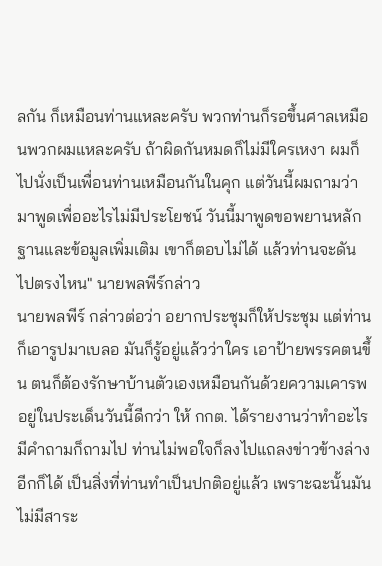ลกัน ก็เหมือนท่านแหละครับ พวกท่านก็รอขึ้นศาลเหมือนพวกผมแหละครับ ถ้าผิดกันหมดก็ไม่มีใครเหงา ผมก็ไปนั่งเป็นเพื่อนท่านเหมือนกันในคุก แต่วันนี้ผมถามว่ามาพูดเพื่ออะไรไม่มีประโยชน์ วันนี้มาพูดขอพยานหลักฐานและข้อมูลเพิ่มเติม เขาก็ตอบไม่ได้ แล้วท่านจะดันไปตรงไหน" นายพลพีร์กล่าว
นายพลพีร์ กล่าวต่อว่า อยากประชุมก็ให้ประชุม แต่ท่านก็เอารูปมาเบลอ มันก็รู้อยู่แล้วว่าใคร เอาป้ายพรรคตนขึ้น ตนก็ต้องรักษาบ้านตัวเองเหมือนกันด้วยความเคารพ อยู่ในประเด็นวันนี้ดีกว่า ให้ กกต. ได้รายงานว่าทำอะไร มีคำถามก็ถามไป ท่านไม่พอใจก็ลงไปแถลงข่าวข้างล่างอีกก็ได้ เป็นสิ่งที่ท่านทำเป็นปกติอยู่แล้ว เพราะฉะนั้นมันไม่มีสาระ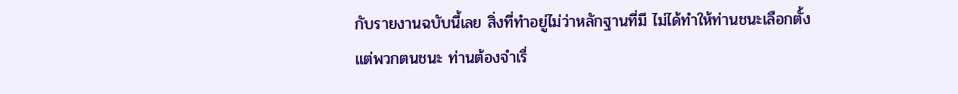กับรายงานฉบับนี้เลย สิ่งที่ทำอยู่ไม่ว่าหลักฐานที่มี ไม่ได้ทำให้ท่านชนะเลือกตั้ง แต่พวกตนชนะ ท่านต้องจำเรื่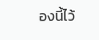องนี้ไว้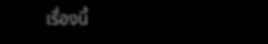เรื่องนี้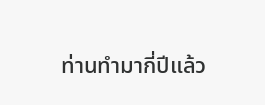ท่านทำมากี่ปีแล้ว